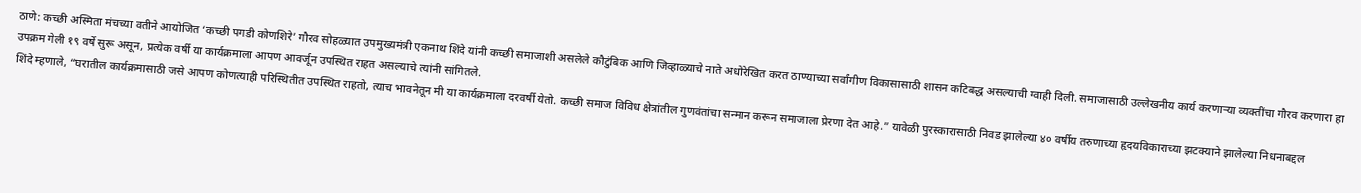ठाणे: कच्छी अस्मिता मंचच्या वतीने आयोजित ‘कच्छी पगडी कोणशिरे’ गौरव सोहळ्यात उपमुख्यमंत्री एकनाथ शिंदे यांनी कच्छी समाजाशी असलेले कौटुंबिक आणि जिव्हाळ्याचे नाते अधोरेखित करत ठाण्याच्या सर्वांगीण विकासासाठी शासन कटिबद्ध असल्याची ग्वाही दिली. समाजासाठी उल्लेखनीय कार्य करणाऱ्या व्यक्तींचा गौरव करणारा हा उपक्रम गेली १९ वर्षे सुरू असून, प्रत्येक वर्षी या कार्यक्रमाला आपण आवर्जून उपस्थित राहत असल्याचे त्यांनी सांगितले.
शिंदे म्हणाले, “घरातील कार्यक्रमासाठी जसे आपण कोणत्याही परिस्थितीत उपस्थित राहतो, त्याच भावनेतून मी या कार्यक्रमाला दरवर्षी येतो. कच्छी समाज विविध क्षेत्रांतील गुणवंतांचा सन्मान करून समाजाला प्रेरणा देत आहे.” यावेळी पुरस्कारासाठी निवड झालेल्या ४० वर्षीय तरुणाच्या हृदयविकाराच्या झटक्याने झालेल्या निधनाबद्दल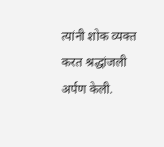त्यांनी शोक व्यक्त करत श्रद्धांजली अर्पण केली.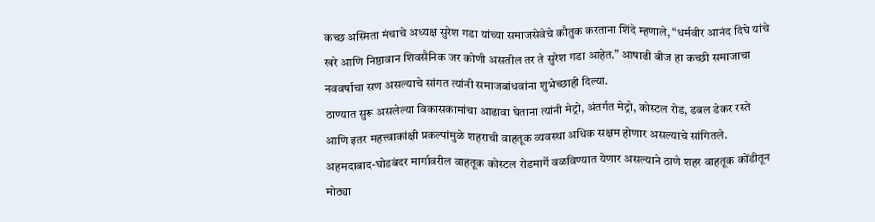कच्छ अस्मिता मंचाचे अध्यक्ष सुरेश गडा यांच्या समाजसेवेचे कौतुक करताना शिंदे म्हणाले, “धर्मवीर आनंद दिघे यांचे खरे आणि निष्ठावान शिवसैनिक जर कोणी असतील तर ते सुरेश गडा आहेत.” आषाढी बीज हा कच्छी समाजाचा नववर्षाचा सण असल्याचे सांगत त्यांनी समाजबांधवांना शुभेच्छाही दिल्या.
ठाण्यात सुरू असलेल्या विकासकामांचा आढावा घेताना त्यांनी मेट्रो, अंतर्गत मेट्रो, कोस्टल रोड, डबल डेकर रस्ते आणि इतर महत्त्वाकांक्षी प्रकल्पांमुळे शहराची वाहतूक व्यवस्था अधिक सक्षम होणार असल्याचे सांगितले. अहमदाबाद-घोडबंदर मार्गावरील वाहतूक कोस्टल रोडमार्गे वळविण्यात येणार असल्याने ठाणे शहर वाहतूक कोंडीतून मोठ्या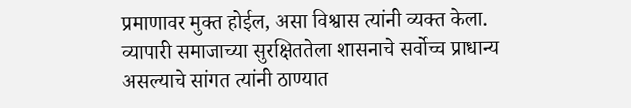प्रमाणावर मुक्त होईल, असा विश्वास त्यांनी व्यक्त केला.
व्यापारी समाजाच्या सुरक्षिततेला शासनाचे सर्वोच्च प्राधान्य असल्याचे सांगत त्यांनी ठाण्यात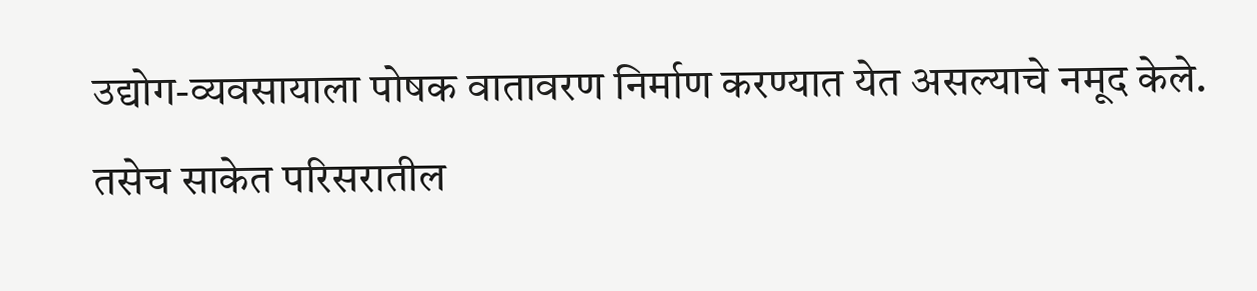उद्योग-व्यवसायाला पोषक वातावरण निर्माण करण्यात येत असल्याचे नमूद केले. तसेच साकेत परिसरातील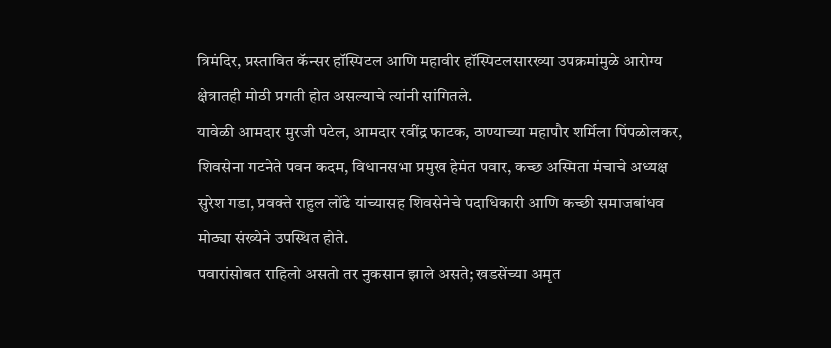त्रिमंदिर, प्रस्तावित कॅन्सर हॉस्पिटल आणि महावीर हॉस्पिटलसारख्या उपक्रमांमुळे आरोग्य क्षेत्रातही मोठी प्रगती होत असल्याचे त्यांनी सांगितले.
यावेळी आमदार मुरजी पटेल, आमदार रवींद्र फाटक, ठाण्याच्या महापौर शर्मिला पिंपळोलकर, शिवसेना गटनेते पवन कदम, विधानसभा प्रमुख हेमंत पवार, कच्छ अस्मिता मंचाचे अध्यक्ष सुरेश गडा, प्रवक्ते राहुल लोंढे यांच्यासह शिवसेनेचे पदाधिकारी आणि कच्छी समाजबांधव मोठ्या संख्येने उपस्थित होते.
पवारांसोबत राहिलो असतो तर नुकसान झाले असते; खडसेंच्या अमृत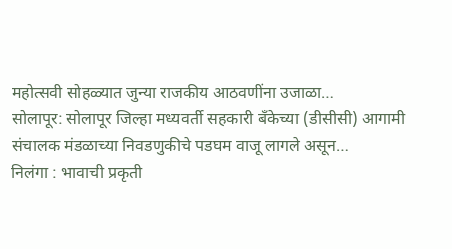महोत्सवी सोहळ्यात जुन्या राजकीय आठवणींना उजाळा…
सोलापूर: सोलापूर जिल्हा मध्यवर्ती सहकारी बँकेच्या (डीसीसी) आगामी संचालक मंडळाच्या निवडणुकीचे पडघम वाजू लागले असून…
निलंगा : भावाची प्रकृती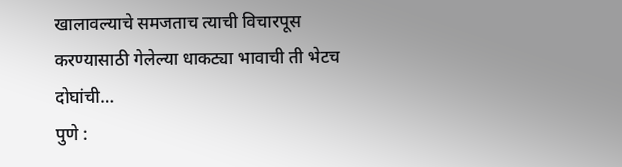खालावल्याचे समजताच त्याची विचारपूस करण्यासाठी गेलेल्या धाकट्या भावाची ती भेटच दोघांची…
पुणे :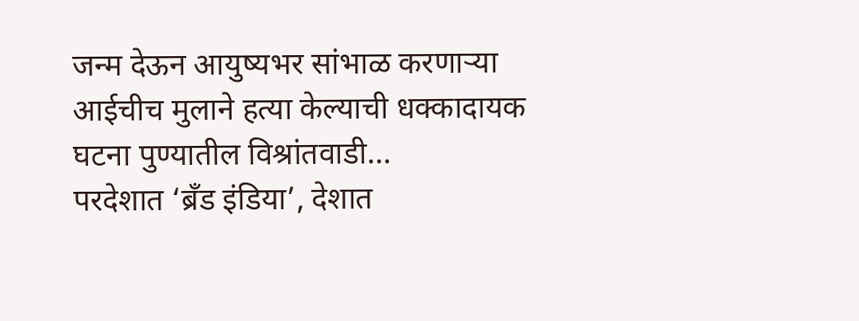जन्म देऊन आयुष्यभर सांभाळ करणाऱ्या आईचीच मुलाने हत्या केल्याची धक्कादायक घटना पुण्यातील विश्रांतवाडी…
परदेशात ‘ब्रँड इंडिया’, देशात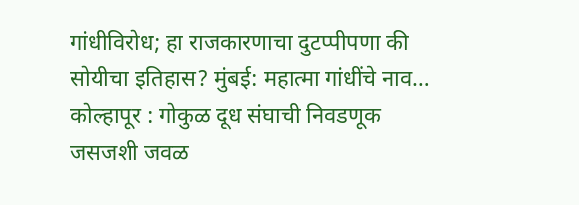गांधीविरोध; हा राजकारणाचा दुटप्पीपणा की सोयीचा इतिहास? मुंबई: महात्मा गांधींचे नाव…
कोल्हापूर : गोकुळ दूध संघाची निवडणूक जसजशी जवळ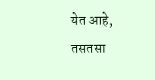येत आहे, तसतसा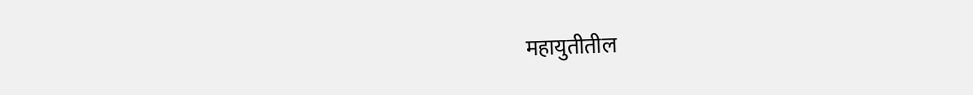महायुतीतील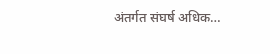अंतर्गत संघर्ष अधिक…